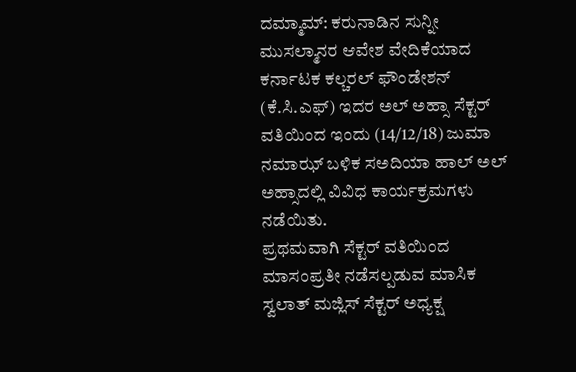ದಮ್ಮಾಮ್: ಕರುನಾಡಿನ ಸುನ್ನೀ ಮುಸಲ್ಮಾನರ ಆವೇಶ ವೇದಿಕೆಯಾದ ಕರ್ನಾಟಕ ಕಲ್ಚರಲ್ ಫೌಂಡೇಶನ್ (ಕೆ.ಸಿ.ಎಫ್) ಇದರ ಅಲ್ ಅಹ್ಸಾ ಸೆಕ್ಟರ್ ವತಿಯಿಂದ ಇಂದು (14/12/18) ಜುಮಾ ನಮಾಝ್ ಬಳಿಕ ಸಅದಿಯಾ ಹಾಲ್ ಅಲ್ ಅಹ್ಸಾದಲ್ಲಿ ವಿವಿಧ ಕಾರ್ಯಕ್ರಮಗಳು ನಡೆಯಿತು.
ಪ್ರಥಮವಾಗಿ ಸೆಕ್ಟರ್ ವತಿಯಿಂದ ಮಾಸಂಪ್ರತೀ ನಡೆಸಲ್ಪಡುವ ಮಾಸಿಕ ಸ್ವಲಾತ್ ಮಜ್ಲಿಸ್ ಸೆಕ್ಟರ್ ಅಧ್ಯಕ್ಷ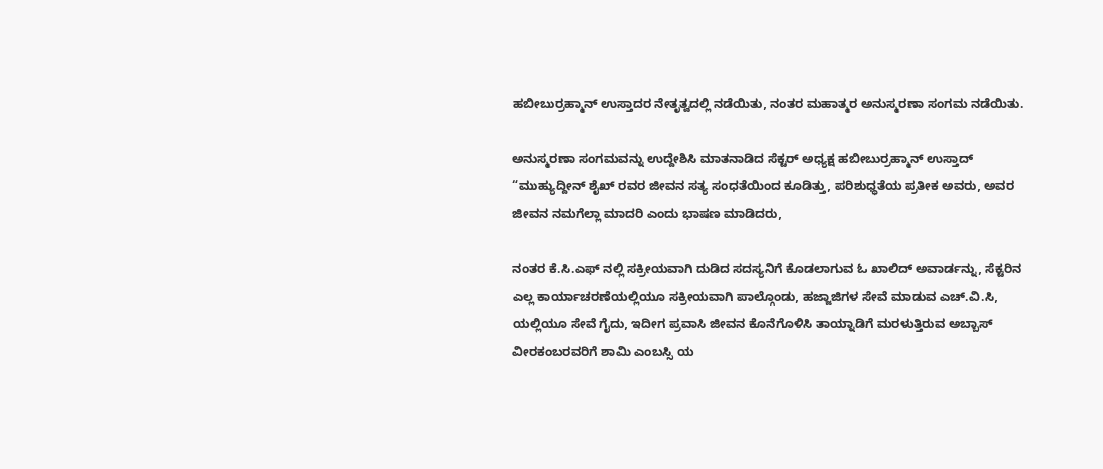ಹಬೀಬುರ್ರಹ್ಮಾನ್ ಉಸ್ತಾದರ ನೇತೃತ್ವದಲ್ಲಿ ನಡೆಯಿತು, ನಂತರ ಮಹಾತ್ಮರ ಅನುಸ್ಮರಣಾ ಸಂಗಮ ನಡೆಯಿತು.

ಅನುಸ್ಮರಣಾ ಸಂಗಮವನ್ನು ಉದ್ದೇಶಿಸಿ ಮಾತನಾಡಿದ ಸೆಕ್ಟರ್ ಅಧ್ಯಕ್ಷ ಹಬೀಬುರ್ರಹ್ಮಾನ್ ಉಸ್ತಾದ್ “ಮುಹ್ಯುದ್ದೀನ್ ಶೈಖ್ ರವರ ಜೀವನ ಸತ್ಯ ಸಂಧತೆಯಿಂದ ಕೂಡಿತ್ತು, ಪರಿಶುಧ್ಧತೆಯ ಪ್ರತೀಕ ಅವರು, ಅವರ ಜೀವನ ನಮಗೆಲ್ಲಾ ಮಾದರಿ ಎಂದು ಭಾಷಣ ಮಾಡಿದರು,

ನಂತರ ಕೆ.ಸಿ.ಎಫ್ ನಲ್ಲಿ ಸಕ್ರೀಯವಾಗಿ ದುಡಿದ ಸದಸ್ಯನಿಗೆ ಕೊಡಲಾಗುವ ಓ ಖಾಲಿದ್ ಅವಾರ್ಡನ್ನು, ಸೆಕ್ಟರಿನ ಎಲ್ಲ ಕಾರ್ಯಾಚರಣೆಯಲ್ಲಿಯೂ ಸಕ್ರೀಯವಾಗಿ ಪಾಲ್ಗೊಂಡು, ಹಜ್ಜಾಜಿಗಳ ಸೇವೆ ಮಾಡುವ ಎಚ್.ವಿ.ಸಿ, ಯಲ್ಲಿಯೂ ಸೇವೆ ಗೈದು, ಇದೀಗ ಪ್ರವಾಸಿ ಜೀವನ ಕೊನೆಗೊಳಿಸಿ ತಾಯ್ನಾಡಿಗೆ ಮರಳುತ್ತಿರುವ ಅಬ್ಬಾಸ್ ವೀರಕಂಬರವರಿಗೆ ಶಾಮಿ ಎಂಬಸ್ಸಿ ಯ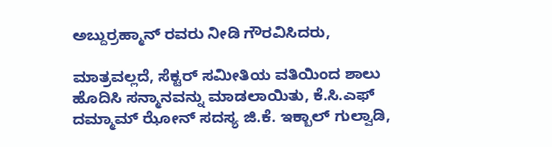ಅಬ್ದುರ್ರಹ್ಮಾನ್ ರವರು ನೀಡಿ ಗೌರವಿಸಿದರು,

ಮಾತ್ರವಲ್ಲದೆ, ಸೆಕ್ಟರ್ ಸಮೀತಿಯ ವತಿಯಿಂದ ಶಾಲು ಹೊದಿಸಿ ಸನ್ಮಾನವನ್ನು ಮಾಡಲಾಯಿತು, ಕೆ.ಸಿ.ಎಫ್ ದಮ್ಮಾಮ್ ಝೋನ್ ಸದಸ್ಯ ಜಿ.ಕೆ. ಇಕ್ಬಾಲ್ ಗುಲ್ವಾಡಿ,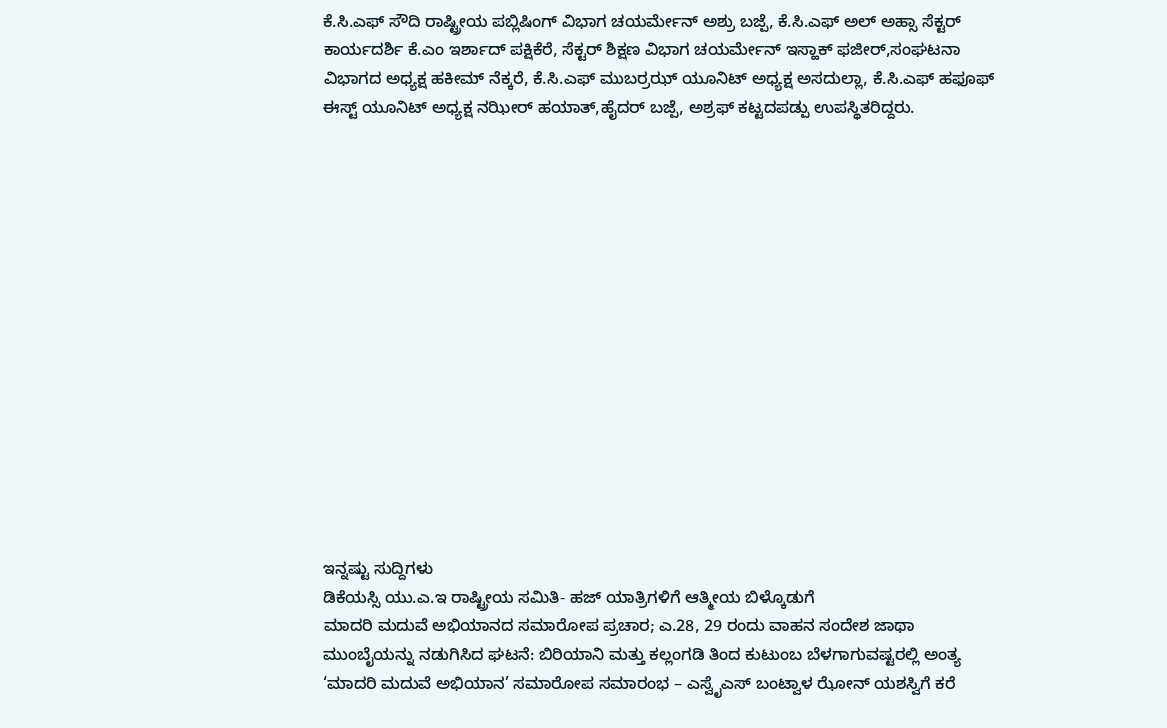ಕೆ.ಸಿ.ಎಫ್ ಸೌದಿ ರಾಷ್ಟ್ರೀಯ ಪಬ್ಲಿಷಿಂಗ್ ವಿಭಾಗ ಚಯರ್ಮೇನ್ ಅಶ್ರು ಬಜ್ಪೆ, ಕೆ.ಸಿ.ಎಫ್ ಅಲ್ ಅಹ್ಸಾ ಸೆಕ್ಟರ್ ಕಾರ್ಯದರ್ಶಿ ಕೆ.ಎಂ ಇರ್ಶಾದ್ ಪಕ್ಷಿಕೆರೆ, ಸೆಕ್ಟರ್ ಶಿಕ್ಷಣ ವಿಭಾಗ ಚಯರ್ಮೇನ್ ಇಸ್ಹಾಕ್ ಫಜೀರ್,ಸಂಘಟನಾ ವಿಭಾಗದ ಅಧ್ಯಕ್ಷ ಹಕೀಮ್ ನೆಕ್ಕರೆ, ಕೆ.ಸಿ.ಎಫ್ ಮುಬರ್ರಝ್ ಯೂನಿಟ್ ಅಧ್ಯಕ್ಷ ಅಸದುಲ್ಲಾ, ಕೆ.ಸಿ.ಎಫ್ ಹಫೂಫ್ ಈಸ್ಟ್ ಯೂನಿಟ್ ಅಧ್ಯಕ್ಷ ನಝೀರ್ ಹಯಾತ್,ಹೈದರ್ ಬಜ್ಪೆ, ಅಶ್ರಫ್ ಕಟ್ಟದಪಡ್ಪು ಉಪಸ್ಥಿತರಿದ್ದರು.















ಇನ್ನಷ್ಟು ಸುದ್ದಿಗಳು
ಡಿಕೆಯಸ್ಸಿ ಯು.ಎ.ಇ ರಾಷ್ಟ್ರೀಯ ಸಮಿತಿ- ಹಜ್ ಯಾತ್ರಿಗಳಿಗೆ ಆತ್ಮೀಯ ಬಿಳ್ಕೊಡುಗೆ
ಮಾದರಿ ಮದುವೆ ಅಭಿಯಾನದ ಸಮಾರೋಪ ಪ್ರಚಾರ; ಎ.28, 29 ರಂದು ವಾಹನ ಸಂದೇಶ ಜಾಥಾ
ಮುಂಬೈಯನ್ನು ನಡುಗಿಸಿದ ಘಟನೆ: ಬಿರಿಯಾನಿ ಮತ್ತು ಕಲ್ಲಂಗಡಿ ತಿಂದ ಕುಟುಂಬ ಬೆಳಗಾಗುವಷ್ಟರಲ್ಲಿ ಅಂತ್ಯ
‘ಮಾದರಿ ಮದುವೆ ಅಭಿಯಾನ’ ಸಮಾರೋಪ ಸಮಾರಂಭ – ಎಸ್ವೈಎಸ್ ಬಂಟ್ವಾಳ ಝೋನ್ ಯಶಸ್ವಿಗೆ ಕರೆ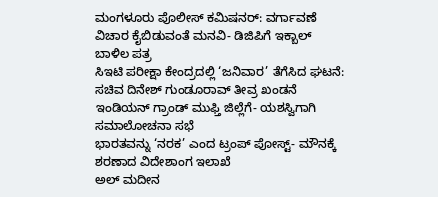ಮಂಗಳೂರು ಪೊಲೀಸ್ ಕಮಿಷನರ್: ವರ್ಗಾವಣೆ ವಿಚಾರ ಕೈಬಿಡುವಂತೆ ಮನವಿ- ಡಿಜಿಪಿಗೆ ಇಕ್ಬಾಲ್ ಬಾಳಿಲ ಪತ್ರ
ಸಿಇಟಿ ಪರೀಕ್ಷಾ ಕೇಂದ್ರದಲ್ಲಿ ‘ಜನಿವಾರ’ ತೆಗೆಸಿದ ಘಟನೆ: ಸಚಿವ ದಿನೇಶ್ ಗುಂಡೂರಾವ್ ತೀವ್ರ ಖಂಡನೆ
ಇಂಡಿಯನ್ ಗ್ರಾಂಡ್ ಮುಫ್ತಿ ಜಿಲ್ಲೆಗೆ- ಯಶಸ್ವಿಗಾಗಿ ಸಮಾಲೋಚನಾ ಸಭೆ
ಭಾರತವನ್ನು ‘ನರಕ’ ಎಂದ ಟ್ರಂಪ್ ಪೋಸ್ಟ್- ಮೌನಕ್ಕೆ ಶರಣಾದ ವಿದೇಶಾಂಗ ಇಲಾಖೆ
ಅಲ್ ಮದೀನ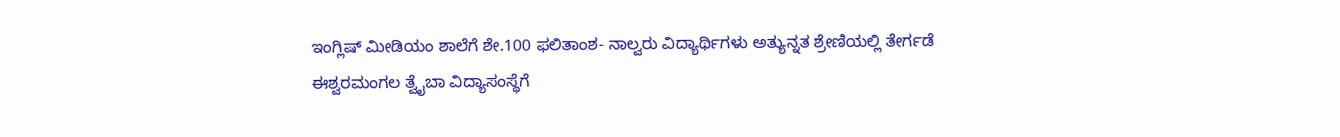ಇಂಗ್ಲಿಷ್ ಮೀಡಿಯಂ ಶಾಲೆಗೆ ಶೇ.100 ಫಲಿತಾಂಶ- ನಾಲ್ವರು ವಿದ್ಯಾರ್ಥಿಗಳು ಅತ್ಯುನ್ನತ ಶ್ರೇಣಿಯಲ್ಲಿ ತೇರ್ಗಡೆ
ಈಶ್ವರಮಂಗಲ ತ್ವೈಬಾ ವಿದ್ಯಾಸಂಸ್ಥೆಗೆ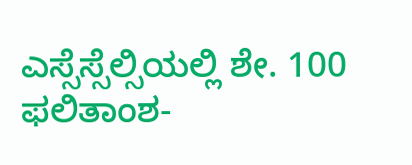ಎಸ್ಸೆಸ್ಸೆಲ್ಸಿಯಲ್ಲಿ ಶೇ. 100 ಫಲಿತಾಂಶ-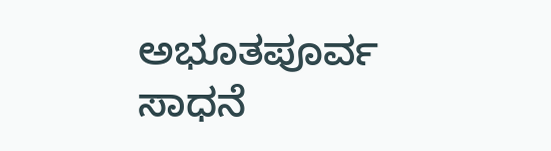ಅಭೂತಪೂರ್ವ ಸಾಧನೆ